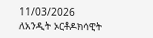11/03/2026
ለአንዲት ኦርቶዶክሳዊት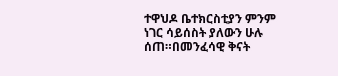ተዋህዶ ቤተክርስቲያን ምንም ነገር ሳይሰስት ያለውን ሁሉ ሰጠ።በመንፈሳዊ ቅናት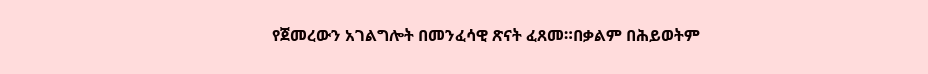የጀመረውን አገልግሎት በመንፈሳዊ ጽናት ፈጸመ።በቃልም በሕይወትም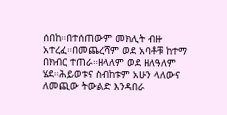ሰበከ።በተሰጠውም መክሊት ብዙ አተረፈ።በመጨረሻም ወደ አባቶቹ ከተማ በክብር ተጠራ።ዘላለም ወደ ዘለዓለም ሄደ።ሕይወቱና ስብከቱም አሁን ላለውና ለመጪው ትውልድ እንዳበራ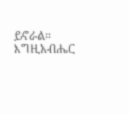ይኖራል።
እግዚአብሔር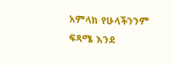አምላክ የሁላችንንም ፍጻሜ እንደ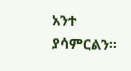አንተ ያሳምርልን።